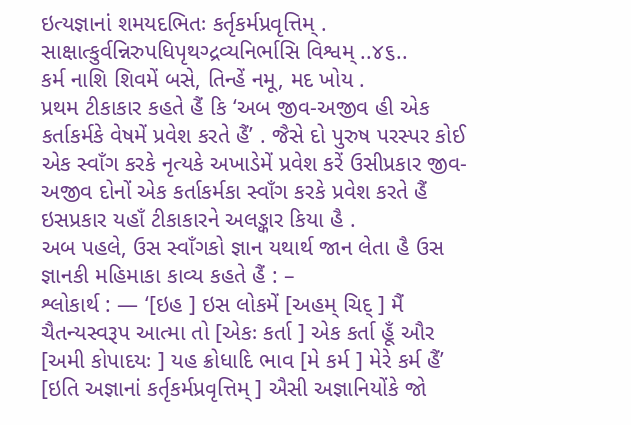ઇત્યજ્ઞાનાં શમયદભિતઃ કર્તૃકર્મપ્રવૃત્તિમ્ .
સાક્ષાત્કુર્વન્નિરુપધિપૃથગ્દ્રવ્યનિર્ભાસિ વિશ્વમ્ ..૪૬..
કર્મ નાશિ શિવમેં બસે, તિન્હેં નમૂ, મદ ખોય .
પ્રથમ ટીકાકાર કહતે હૈં કિ ‘અબ જીવ-અજીવ હી એક કર્તાકર્મકે વેષમેં પ્રવેશ કરતે હૈં’ . જૈસે દો પુરુષ પરસ્પર કોઈ એક સ્વાઁગ કરકે નૃત્યકે અખાડેમેં પ્રવેશ કરેં ઉસીપ્રકાર જીવ-અજીવ દોનોં એક કર્તાકર્મકા સ્વાઁગ કરકે પ્રવેશ કરતે હૈં ઇસપ્રકાર યહાઁ ટીકાકારને અલઙ્કાર કિયા હૈ .
અબ પહલે, ઉસ સ્વાઁગકો જ્ઞાન યથાર્થ જાન લેતા હૈ ઉસ જ્ઞાનકી મહિમાકા કાવ્ય કહતે હૈં : –
શ્લોકાર્થ : — ‘[ઇહ ] ઇસ લોકમેં [અહમ્ ચિદ્ ] મૈં ચૈતન્યસ્વરૂપ આત્મા તો [એકઃ કર્તા ] એક કર્તા હૂઁ ઔર [અમી કોપાદયઃ ] યહ ક્રોધાદિ ભાવ [મે કર્મ ] મેરે કર્મ હૈં’ [ઇતિ અજ્ઞાનાં કર્તૃકર્મપ્રવૃત્તિમ્ ] ઐસી અજ્ઞાનિયોંકે જો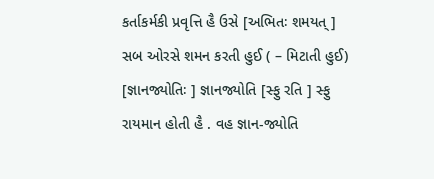કર્તાકર્મકી પ્રવૃત્તિ હૈ ઉસે [અભિતઃ શમયત્ ] સબ ઓરસે શમન કરતી હુઈ ( – મિટાતી હુઈ) [જ્ઞાનજ્યોતિઃ ] જ્ઞાનજ્યોતિ [સ્ફુ રતિ ] સ્ફુ રાયમાન હોતી હૈ . વહ જ્ઞાન-જ્યોતિ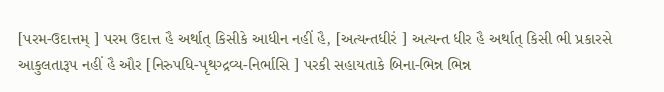[પરમ-ઉદાત્તમ્ ] પરમ ઉદાત્ત હૈ અર્થાત્ કિસીકે આધીન નહીં હૈ, [અત્યન્તધીરં ] અત્યન્ત ધીર હૈ અર્થાત્ કિસી ભી પ્રકારસે આકુલતારૂપ નહીં હૈ ઔર [નિરુપધિ-પૃથગ્દ્રવ્ય-નિર્ભાસિ ] પરકી સહાયતાકે બિના-ભિન્ન ભિન્ન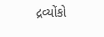દ્રવ્યોંકો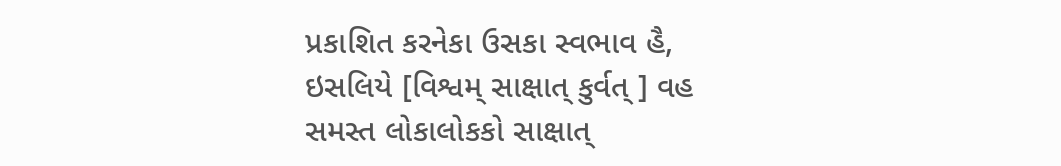પ્રકાશિત કરનેકા ઉસકા સ્વભાવ હૈ, ઇસલિયે [વિશ્વમ્ સાક્ષાત્ કુર્વત્ ] વહ સમસ્ત લોકાલોકકો સાક્ષાત્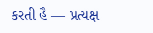કરતી હૈ — પ્રત્યક્ષ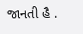જાનતી હૈ .